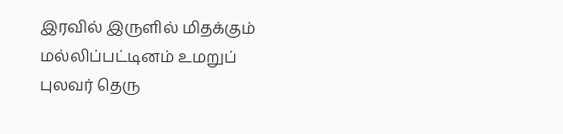இரவில் இருளில் மிதக்கும் மல்லிப்பட்டினம் உமறுப் புலவர் தெரு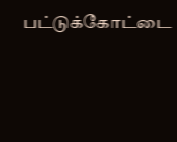பட்டுக்கோட்டை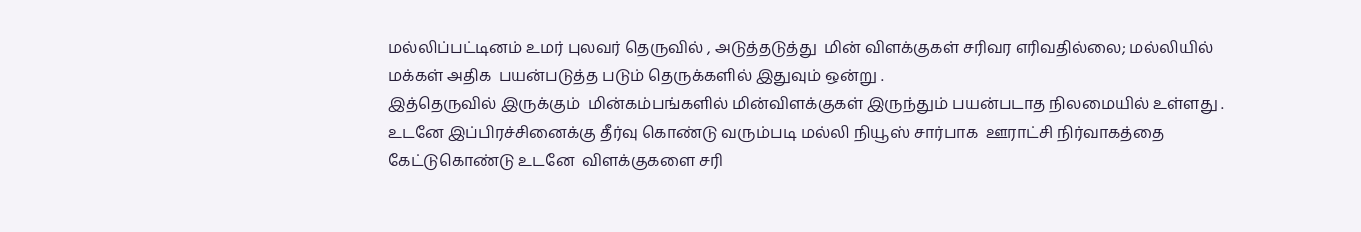மல்லிப்பட்டினம் உமர் புலவர் தெருவில் , அடுத்தடுத்து  மின் விளக்குகள் சரிவர எரிவதில்லை; மல்லியில்  மக்கள் அதிக  பயன்படுத்த படும் தெருக்களில் இதுவும் ஒன்று .
இத்தெருவில் இருக்கும்  மின்கம்பங்களில் மின்விளக்குகள் இருந்தும் பயன்படாத நிலமையில் உள்ளது .
உடனே இப்பிரச்சினைக்கு தீர்வு கொண்டு வரும்படி மல்லி நியூஸ் சார்பாக  ஊராட்சி நிர்வாகத்தை கேட்டுகொண்டு உடனே  விளக்குகளை சரி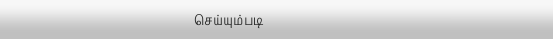செய்யும்படி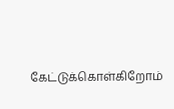கேட்டுக்கொள்கிறோம்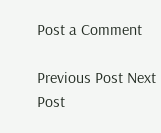Post a Comment

Previous Post Next Post